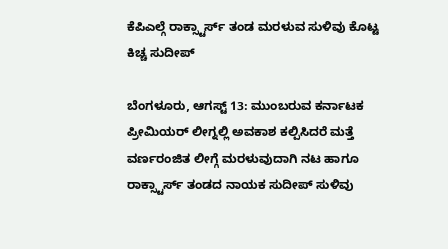ಕೆಪಿಎಲ್ಗೆ ರಾಕ್ಸ್ಟಾರ್ಸ್ ತಂಡ ಮರಳುವ ಸುಳಿವು ಕೊಟ್ಟ ಕಿಚ್ಚ ಸುದೀಪ್

ಬೆಂಗಳೂರು, ಆಗಸ್ಟ್ 13: ಮುಂಬರುವ ಕರ್ನಾಟಕ ಪ್ರೀಮಿಯರ್ ಲೀಗ್ನಲ್ಲಿ ಅವಕಾಶ ಕಲ್ಪಿಸಿದರೆ ಮತ್ತೆ ವರ್ಣರಂಜಿತ ಲೀಗ್ಗೆ ಮರಳುವುದಾಗಿ ನಟ ಹಾಗೂ ರಾಕ್ಸ್ಟಾರ್ಸ್ ತಂಡದ ನಾಯಕ ಸುದೀಪ್ ಸುಳಿವು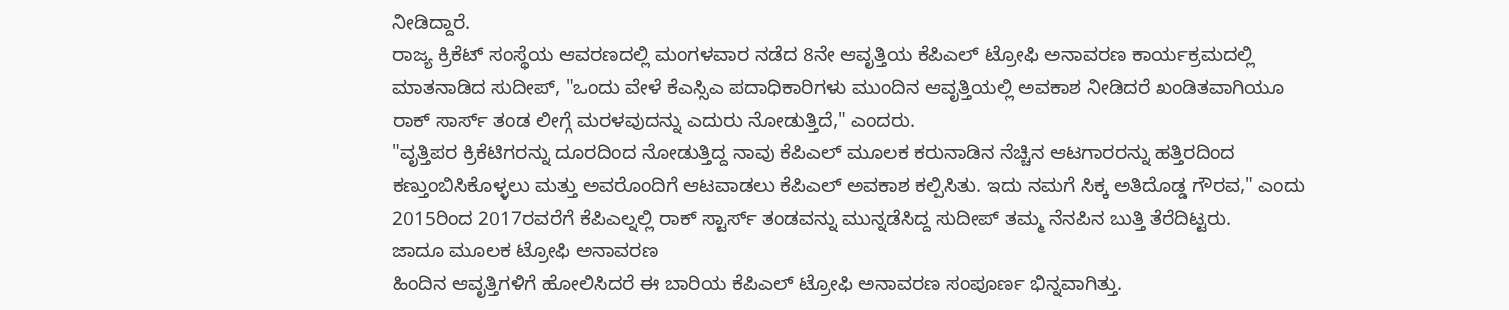ನೀಡಿದ್ದಾರೆ.
ರಾಜ್ಯ ಕ್ರಿಕೆಟ್ ಸಂಸ್ಥೆಯ ಆವರಣದಲ್ಲಿ ಮಂಗಳವಾರ ನಡೆದ 8ನೇ ಆವೃತ್ತಿಯ ಕೆಪಿಎಲ್ ಟ್ರೋಫಿ ಅನಾವರಣ ಕಾರ್ಯಕ್ರಮದಲ್ಲಿ ಮಾತನಾಡಿದ ಸುದೀಪ್, "ಒಂದು ವೇಳೆ ಕೆಎಸ್ಸಿಎ ಪದಾಧಿಕಾರಿಗಳು ಮುಂದಿನ ಆವೃತ್ತಿಯಲ್ಲಿ ಅವಕಾಶ ನೀಡಿದರೆ ಖಂಡಿತವಾಗಿಯೂ ರಾಕ್ ಸಾರ್ಸ್ ತಂಡ ಲೀಗ್ಗೆ ಮರಳವುದನ್ನು ಎದುರು ನೋಡುತ್ತಿದೆ," ಎಂದರು.
"ವೃತ್ತಿಪರ ಕ್ರಿಕೆಟಿಗರನ್ನು ದೂರದಿಂದ ನೋಡುತ್ತಿದ್ದ ನಾವು ಕೆಪಿಎಲ್ ಮೂಲಕ ಕರುನಾಡಿನ ನೆಚ್ಚಿನ ಆಟಗಾರರನ್ನು ಹತ್ತಿರದಿಂದ ಕಣ್ತುಂಬಿಸಿಕೊಳ್ಳಲು ಮತ್ತು ಅವರೊಂದಿಗೆ ಆಟವಾಡಲು ಕೆಪಿಎಲ್ ಅವಕಾಶ ಕಲ್ಪಿಸಿತು. ಇದು ನಮಗೆ ಸಿಕ್ಕ ಅತಿದೊಡ್ಡ ಗೌರವ," ಎಂದು 2015ರಿಂದ 2017ರವರೆಗೆ ಕೆಪಿಎಲ್ನಲ್ಲಿ ರಾಕ್ ಸ್ಟಾರ್ಸ್ ತಂಡವನ್ನು ಮುನ್ನಡೆಸಿದ್ದ ಸುದೀಪ್ ತಮ್ಮ ನೆನಪಿನ ಬುತ್ತಿ ತೆರೆದಿಟ್ಟರು.
ಜಾದೂ ಮೂಲಕ ಟ್ರೋಫಿ ಅನಾವರಣ
ಹಿಂದಿನ ಆವೃತ್ತಿಗಳಿಗೆ ಹೋಲಿಸಿದರೆ ಈ ಬಾರಿಯ ಕೆಪಿಎಲ್ ಟ್ರೋಫಿ ಅನಾವರಣ ಸಂಪೂರ್ಣ ಭಿನ್ನವಾಗಿತ್ತು.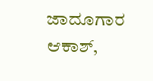ಜಾದೂಗಾರ ಆಕಾಶ್,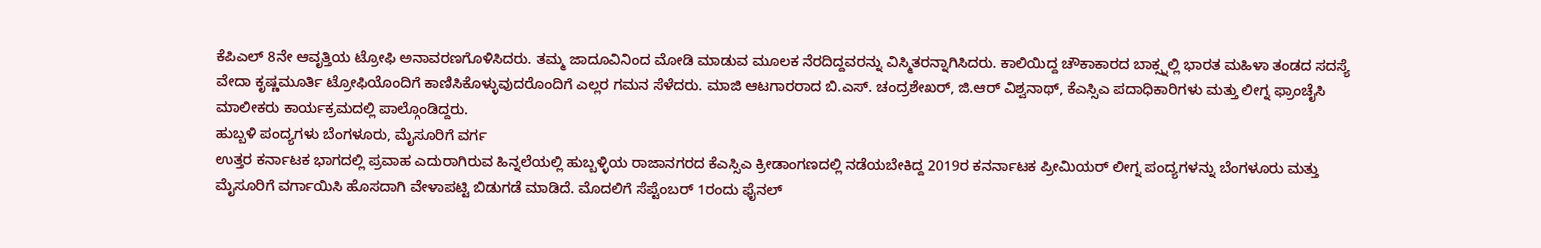ಕೆಪಿಎಲ್ 8ನೇ ಆವೃತ್ತಿಯ ಟ್ರೋಫಿ ಅನಾವರಣಗೊಳಿಸಿದರು. ತಮ್ಮ ಜಾದೂವಿನಿಂದ ಮೋಡಿ ಮಾಡುವ ಮೂಲಕ ನೆರದಿದ್ದವರನ್ನು ವಿಸ್ಮಿತರನ್ನಾಗಿಸಿದರು. ಕಾಲಿಯಿದ್ದ ಚೌಕಾಕಾರದ ಬಾಕ್ಸ್ನಲ್ಲಿ ಭಾರತ ಮಹಿಳಾ ತಂಡದ ಸದಸ್ಯೆ ವೇದಾ ಕೃಷ್ಣಮೂರ್ತಿ ಟ್ರೋಫಿಯೊಂದಿಗೆ ಕಾಣಿಸಿಕೊಳ್ಳುವುದರೊಂದಿಗೆ ಎಲ್ಲರ ಗಮನ ಸೆಳೆದರು. ಮಾಜಿ ಆಟಗಾರರಾದ ಬಿ.ಎಸ್. ಚಂದ್ರಶೇಖರ್, ಜಿ.ಆರ್ ವಿಶ್ವನಾಥ್, ಕೆಎಸ್ಸಿಎ ಪದಾಧಿಕಾರಿಗಳು ಮತ್ತು ಲೀಗ್ನ ಫ್ರಾಂಚೈಸಿ ಮಾಲೀಕರು ಕಾರ್ಯಕ್ರಮದಲ್ಲಿ ಪಾಲ್ಗೊಂಡಿದ್ದರು.
ಹುಬ್ಬಳಿ ಪಂದ್ಯಗಳು ಬೆಂಗಳೂರು, ಮೈಸೂರಿಗೆ ವರ್ಗ
ಉತ್ತರ ಕರ್ನಾಟಕ ಭಾಗದಲ್ಲಿ ಪ್ರವಾಹ ಎದುರಾಗಿರುವ ಹಿನ್ನಲೆಯಲ್ಲಿ ಹುಬ್ಬಳ್ಳಿಯ ರಾಜಾನಗರದ ಕೆಎಸ್ಸಿಎ ಕ್ರೀಡಾಂಗಣದಲ್ಲಿ ನಡೆಯಬೇಕಿದ್ದ 2019ರ ಕನರ್ನಾಟಕ ಪ್ರೀಮಿಯರ್ ಲೀಗ್ನ ಪಂದ್ಯಗಳನ್ನು ಬೆಂಗಳೂರು ಮತ್ತು ಮೈಸೂರಿಗೆ ವರ್ಗಾಯಿಸಿ ಹೊಸದಾಗಿ ವೇಳಾಪಟ್ಟಿ ಬಿಡುಗಡೆ ಮಾಡಿದೆ. ಮೊದಲಿಗೆ ಸೆಪ್ಟೆಂಬರ್ 1ರಂದು ಫೈನಲ್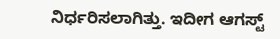ನಿರ್ಧರಿಸಲಾಗಿತ್ತು. ಇದೀಗ ಆಗಸ್ಟ್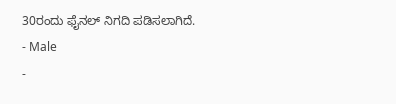30ರಂದು ಫೈನಲ್ ನಿಗದಿ ಪಡಿಸಲಾಗಿದೆ.
- Male
-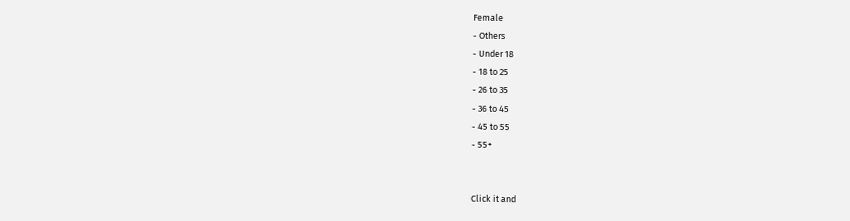Female
- Others
- Under 18
- 18 to 25
- 26 to 35
- 36 to 45
- 45 to 55
- 55+


Click it and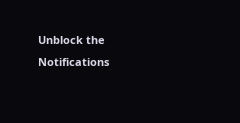Unblock the Notifications